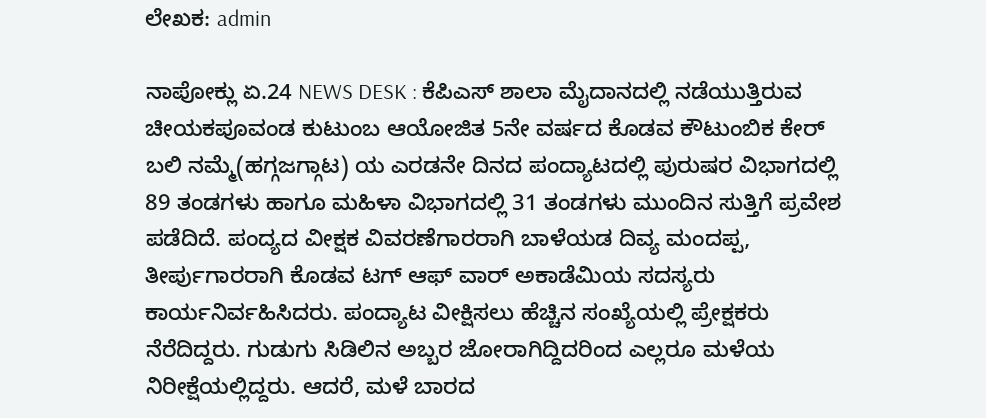ಲೇಖಕ: admin

ನಾಪೋಕ್ಲು ಏ.24 NEWS DESK : ಕೆಪಿಎಸ್ ಶಾಲಾ ಮೈದಾನದಲ್ಲಿ ನಡೆಯುತ್ತಿರುವ ಚೀಯಕಪೂವಂಡ ಕುಟುಂಬ ಆಯೋಜಿತ 5ನೇ ವರ್ಷದ ಕೊಡವ ಕೌಟುಂಬಿಕ ಕೇರ್ ಬಲಿ ನಮ್ಮೆ(ಹಗ್ಗಜಗ್ಗಾಟ) ಯ ಎರಡನೇ ದಿನದ ಪಂದ್ಯಾಟದಲ್ಲಿ ಪುರುಷರ ವಿಭಾಗದಲ್ಲಿ 89 ತಂಡಗಳು ಹಾಗೂ ಮಹಿಳಾ ವಿಭಾಗದಲ್ಲಿ 31 ತಂಡಗಳು ಮುಂದಿನ ಸುತ್ತಿಗೆ ಪ್ರವೇಶ ಪಡೆದಿದೆ. ಪಂದ್ಯದ ವೀಕ್ಷಕ ವಿವರಣೆಗಾರರಾಗಿ ಬಾಳೆಯಡ ದಿವ್ಯ ಮಂದಪ್ಪ, ತೀರ್ಪುಗಾರರಾಗಿ ಕೊಡವ ಟಗ್ ಆಫ್‌ ವಾರ್ ಅಕಾಡೆಮಿಯ ಸದಸ್ಯರು ಕಾರ್ಯನಿರ್ವಹಿಸಿದರು. ಪಂದ್ಯಾಟ ವೀಕ್ಷಿಸಲು ಹೆಚ್ಚಿನ ಸಂಖ್ಯೆಯಲ್ಲಿ ಪ್ರೇಕ್ಷಕರು ನೆರೆದಿದ್ದರು. ಗುಡುಗು ಸಿಡಿಲಿನ ಅಬ್ಬರ ಜೋರಾಗಿದ್ದಿದರಿಂದ ಎಲ್ಲರೂ ಮಳೆಯ ನಿರೀಕ್ಷೆಯಲ್ಲಿದ್ದರು. ಆದರೆ, ಮಳೆ ಬಾರದ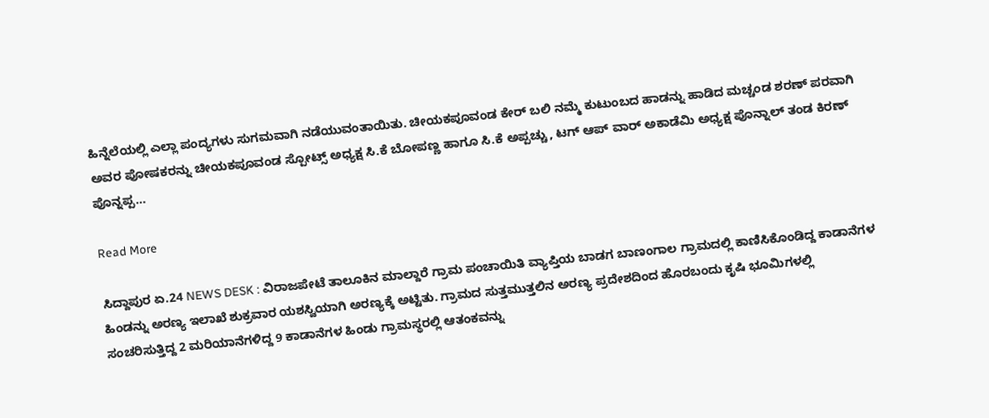ಹಿನ್ನೆಲೆಯಲ್ಲಿ ಎಲ್ಲಾ ಪಂದ್ಯಗಳು ಸುಗಮವಾಗಿ ನಡೆಯುವಂತಾಯಿತು. ಚೀಯಕಪೂವಂಡ ಕೇರ್ ಬಲಿ ನಮ್ಮೆ ಕುಟುಂಬದ ಹಾಡನ್ನು ಹಾಡಿದ ಮಚ್ಚಂಡ ಶರಣ್‌ ಪರವಾಗಿ ಅವರ ಪೋಷಕರನ್ನು ಚೀಯಕಪೂವಂಡ ಸ್ಪೋಟ್ಸ್‌ ಅಧ್ಯಕ್ಷ ಸಿ.ಕೆ ಬೋಪಣ್ಣ ಹಾಗೂ ಸಿ.ಕೆ ಅಪ್ಪಚ್ಚು, ಟಗ್‌ ಆಪ್‌ ವಾರ್‌ ಅಕಾಡೆಮಿ ಅಧ್ಯಕ್ಷ ಪೊನ್ನಾಲ್‌ ತಂಡ ಕಿರಣ್‌ ಪೊನ್ನಪ್ಪ…

Read More

ಸಿದ್ದಾಪುರ ಏ.24 NEWS DESK : ವಿರಾಜಪೇಟೆ ತಾಲೂಕಿನ ಮಾಲ್ದಾರೆ ಗ್ರಾಮ ಪಂಚಾಯಿತಿ ವ್ಯಾಪ್ತಿಯ ಬಾಡಗ ಬಾಣಂಗಾಲ ಗ್ರಾಮದಲ್ಲಿ ಕಾಣಿಸಿಕೊಂಡಿದ್ದ ಕಾಡಾನೆಗಳ ಹಿಂಡನ್ನು ಅರಣ್ಯ ಇಲಾಖೆ ಶುಕ್ರವಾರ ಯಶಸ್ವಿಯಾಗಿ ಅರಣ್ಯಕ್ಕೆ ಅಟ್ಟಿತು. ಗ್ರಾಮದ ಸುತ್ತಮುತ್ತಲಿನ ಅರಣ್ಯ ಪ್ರದೇಶದಿಂದ ಹೊರಬಂದು ಕೃಷಿ ಭೂಮಿಗಳಲ್ಲಿ ಸಂಚರಿಸುತ್ತಿದ್ದ 2 ಮರಿಯಾನೆಗಳಿದ್ದ 9 ಕಾಡಾನೆಗಳ ಹಿಂಡು ಗ್ರಾಮಸ್ಥರಲ್ಲಿ ಆತಂಕವನ್ನು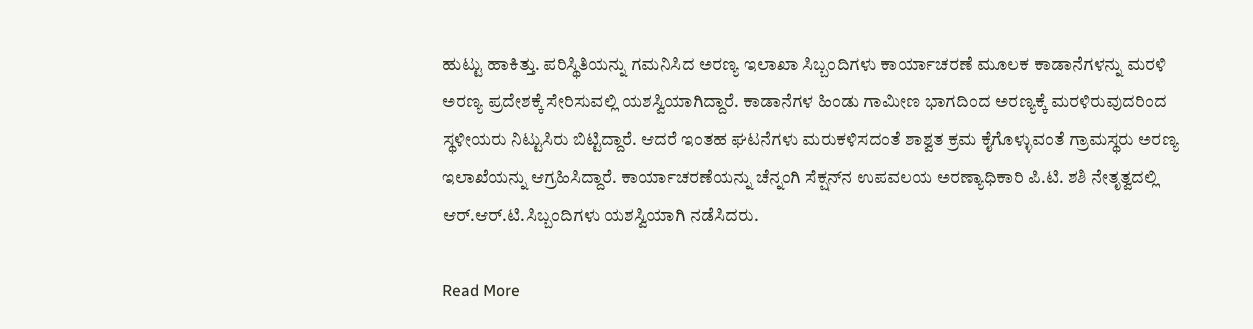ಹುಟ್ಟು ಹಾಕಿತ್ತು. ಪರಿಸ್ಥಿತಿಯನ್ನು ಗಮನಿಸಿದ ಅರಣ್ಯ ಇಲಾಖಾ ಸಿಬ್ಬಂದಿಗಳು ಕಾರ್ಯಾಚರಣೆ ಮೂಲಕ ಕಾಡಾನೆಗಳನ್ನು ಮರಳಿ ಅರಣ್ಯ ಪ್ರದೇಶಕ್ಕೆ ಸೇರಿಸುವಲ್ಲಿ ಯಶಸ್ವಿಯಾಗಿದ್ದಾರೆ. ಕಾಡಾನೆಗಳ ಹಿಂಡು ಗಾಮೀಣ ಭಾಗದಿಂದ ಅರಣ್ಯಕ್ಕೆ ಮರಳಿರುವುದರಿಂದ ಸ್ಥಳೀಯರು ನಿಟ್ಟುಸಿರು ಬಿಟ್ಟಿದ್ದಾರೆ. ಆದರೆ ಇಂತಹ ಘಟನೆಗಳು ಮರುಕಳಿಸದಂತೆ ಶಾಶ್ವತ ಕ್ರಮ ಕೈಗೊಳ್ಳುವಂತೆ ಗ್ರಾಮಸ್ಥರು ಅರಣ್ಯ ಇಲಾಖೆಯನ್ನು ಆಗ್ರಹಿಸಿದ್ದಾರೆ. ಕಾರ್ಯಾಚರಣೆಯನ್ನು ಚೆನ್ನಂಗಿ ಸೆಕ್ಷನ್‍ನ ಉಪವಲಯ ಅರಣ್ಯಾಧಿಕಾರಿ ಪಿ.ಟಿ. ಶಶಿ ನೇತೃತ್ವದಲ್ಲಿ ಆರ್.ಆರ್.ಟಿ.ಸಿಬ್ಬಂದಿಗಳು ಯಶಸ್ವಿಯಾಗಿ ನಡೆಸಿದರು.

Read More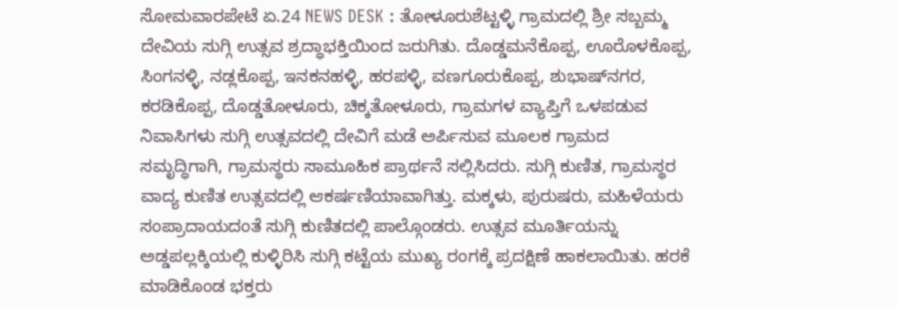ಸೋಮವಾರಪೇಟೆ ಏ.24 NEWS DESK : ತೋಳೂರುಶೆಟ್ಟಳ್ಳಿ ಗ್ರಾಮದಲ್ಲಿ ಶ್ರೀ ಸಬ್ಬಮ್ಮ ದೇವಿಯ ಸುಗ್ಗಿ ಉತ್ಸವ ಶ್ರದ್ಧಾಭಕ್ತಿಯಿಂದ ಜರುಗಿತು. ದೊಡ್ಡಮನೆಕೊಪ್ಪ, ಊರೊಳಕೊಪ್ಪ, ಸಿಂಗನಳ್ಳಿ, ನಡ್ಲಕೊಪ್ಪ, ಇನಕನಹಳ್ಳಿ, ಹರಪಳ್ಳಿ, ವಣಗೂರುಕೊಪ್ಪ, ಶುಭಾಷ್‌ನಗರ, ಕರಡಿಕೊಪ್ಪ, ದೊಡ್ಡತೋಳೂರು, ಚಿಕ್ಕತೋಳೂರು, ಗ್ರಾಮಗಳ ವ್ಯಾಪ್ತಿಗೆ ಒಳಪಡುವ ನಿವಾಸಿಗಳು ಸುಗ್ಗಿ ಉತ್ಸವದಲ್ಲಿ ದೇವಿಗೆ ಮಡೆ ಅರ್ಪಿಸುವ ಮೂಲಕ ಗ್ರಾಮದ ಸಮೃದ್ಧಿಗಾಗಿ, ಗ್ರಾಮಸ್ಥರು ಸಾಮೂಹಿಕ ಪ್ರಾರ್ಥನೆ ಸಲ್ಲಿಸಿದರು. ಸುಗ್ಗಿ ಕುಣಿತ, ಗ್ರಾಮಸ್ಥರ ವಾದ್ಯ ಕುಣಿತ ಉತ್ಸವದಲ್ಲಿ ಆಕರ್ಷಣಿಯಾವಾಗಿತ್ತು. ಮಕ್ಕಳು, ಪುರುಷರು, ಮಹಿಳೆಯರು ಸಂಪ್ರಾದಾಯದಂತೆ ಸುಗ್ಗಿ ಕುಣಿತದಲ್ಲಿ ಪಾಲ್ಗೊಂಡರು. ಉತ್ಸವ ಮೂರ್ತಿಯನ್ನು ಅಡ್ಡಪಲ್ಲಕ್ಕಿಯಲ್ಲಿ ಕುಳ್ಳಿರಿಸಿ ಸುಗ್ಗಿ ಕಟ್ಟೆಯ ಮುಖ್ಯ ರಂಗಕ್ಕೆ ಪ್ರದಕ್ಷಿಣೆ ಹಾಕಲಾಯಿತು. ಹರಕೆ ಮಾಡಿಕೊಂಡ ಭಕ್ತರು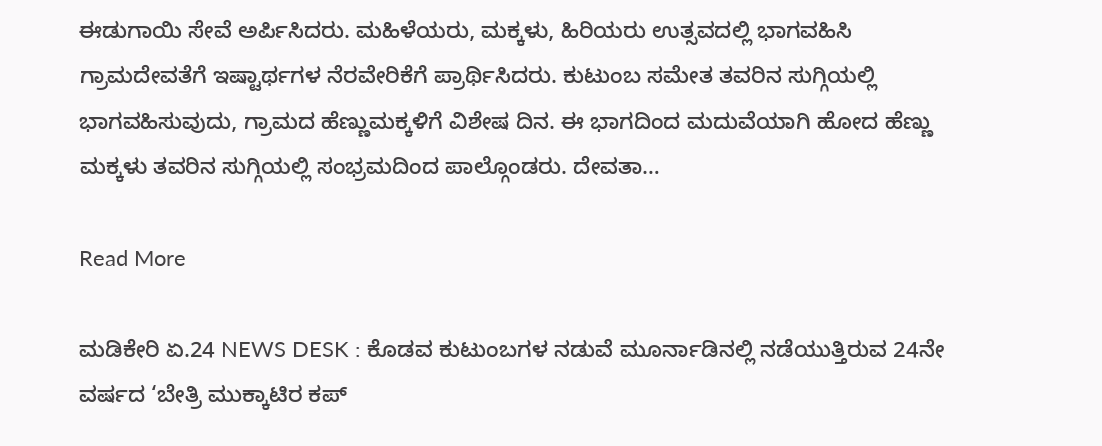ಈಡುಗಾಯಿ ಸೇವೆ ಅರ್ಪಿಸಿದರು. ಮಹಿಳೆಯರು, ಮಕ್ಕಳು, ಹಿರಿಯರು ಉತ್ಸವದಲ್ಲಿ ಭಾಗವಹಿಸಿ ಗ್ರಾಮದೇವತೆಗೆ ಇಷ್ಟಾರ್ಥಗಳ ನೆರವೇರಿಕೆಗೆ ಪ್ರಾರ್ಥಿಸಿದರು. ಕುಟುಂಬ ಸಮೇತ ತವರಿನ ಸುಗ್ಗಿಯಲ್ಲಿ ಭಾಗವಹಿಸುವುದು, ಗ್ರಾಮದ ಹೆಣ್ಣುಮಕ್ಕಳಿಗೆ ವಿಶೇಷ ದಿನ. ಈ ಭಾಗದಿಂದ ಮದುವೆಯಾಗಿ ಹೋದ ಹೆಣ್ಣು ಮಕ್ಕಳು ತವರಿನ ಸುಗ್ಗಿಯಲ್ಲಿ ಸಂಭ್ರಮದಿಂದ ಪಾಲ್ಗೊಂಡರು. ದೇವತಾ…

Read More

ಮಡಿಕೇರಿ ಏ.24 NEWS DESK : ಕೊಡವ ಕುಟುಂಬಗಳ ನಡುವೆ ಮೂರ್ನಾಡಿನಲ್ಲಿ ನಡೆಯುತ್ತಿರುವ 24ನೇ ವರ್ಷದ ‘ಬೇತ್ರಿ ಮುಕ್ಕಾಟಿರ ಕಪ್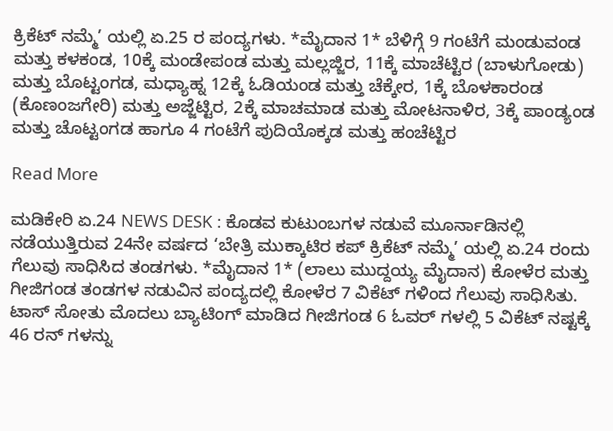ಕ್ರಿಕೆಟ್ ನಮ್ಮೆ’ ಯಲ್ಲಿ ಏ.25 ರ ಪಂದ್ಯಗಳು. *ಮೈದಾನ 1* ಬೆಳಿಗ್ಗೆ 9 ಗಂಟೆಗೆ ಮಂಡುವಂಡ ಮತ್ತು ಕಳಕಂಡ, 10ಕ್ಕೆ ಮಂಡೇಪಂಡ ಮತ್ತು ಮಲ್ಲಜ್ಜಿರ, 11ಕ್ಕೆ ಮಾಚೆಟ್ಟಿರ (ಬಾಳುಗೋಡು) ಮತ್ತು ಬೊಟ್ಟಂಗಡ, ಮಧ್ಯಾಹ್ನ 12ಕ್ಕೆ ಓಡಿಯಂಡ ಮತ್ತು ಚೆಕ್ಕೇರ, 1ಕ್ಕೆ ಬೊಳಕಾರಂಡ (ಕೊಣಂಜಗೇರಿ) ಮತ್ತು ಅಜ್ಜೆಟ್ಟಿರ, 2ಕ್ಕೆ ಮಾಚಮಾಡ ಮತ್ತು ಮೋಟನಾಳಿರ, 3ಕ್ಕೆ ಪಾಂಡ್ಯಂಡ ಮತ್ತು ಚೊಟ್ಟಂಗಡ ಹಾಗೂ 4 ಗಂಟೆಗೆ ಪುದಿಯೊಕ್ಕಡ ಮತ್ತು ಹಂಚೆಟ್ಟಿರ

Read More

ಮಡಿಕೇರಿ ಏ.24 NEWS DESK : ಕೊಡವ ಕುಟುಂಬಗಳ ನಡುವೆ ಮೂರ್ನಾಡಿನಲ್ಲಿ ನಡೆಯುತ್ತಿರುವ 24ನೇ ವರ್ಷದ ‘ಬೇತ್ರಿ ಮುಕ್ಕಾಟಿರ ಕಪ್ ಕ್ರಿಕೆಟ್ ನಮ್ಮೆ’ ಯಲ್ಲಿ ಏ.24 ರಂದು ಗೆಲುವು ಸಾಧಿಸಿದ ತಂಡಗಳು. *ಮೈದಾನ 1* (ಲಾಲು ಮುದ್ದಯ್ಯ ಮೈದಾನ) ಕೋಳೆರ ಮತ್ತು ಗೀಜಿಗಂಡ ತಂಡಗಳ ನಡುವಿನ ಪಂದ್ಯದಲ್ಲಿ ಕೋಳೆರ 7 ವಿಕೆಟ್ ಗಳಿಂದ ಗೆಲುವು ಸಾಧಿಸಿತು. ಟಾಸ್ ಸೋತು ಮೊದಲು ಬ್ಯಾಟಿಂಗ್ ಮಾಡಿದ ಗೀಜಿಗಂಡ 6 ಓವರ್ ಗಳಲ್ಲಿ 5 ವಿಕೆಟ್ ನಷ್ಟಕ್ಕೆ 46 ರನ್ ಗಳನ್ನು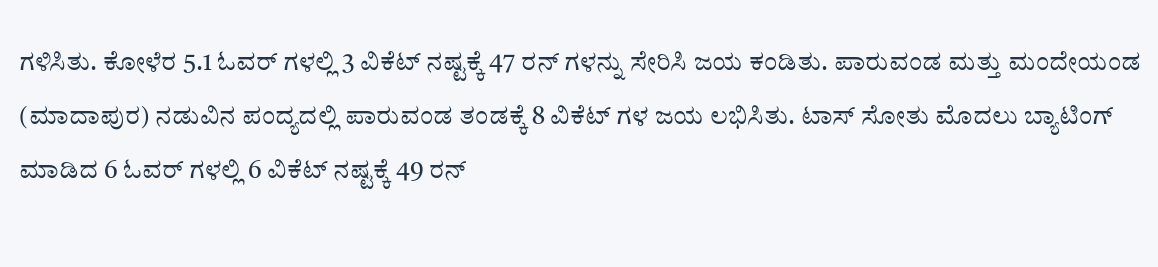ಗಳಿಸಿತು. ಕೋಳೆರ 5.1 ಓವರ್ ಗಳಲ್ಲಿ 3 ವಿಕೆಟ್ ನಷ್ಟಕ್ಕೆ 47 ರನ್ ಗಳನ್ನು ಸೇರಿಸಿ ಜಯ ಕಂಡಿತು. ಪಾರುವಂಡ ಮತ್ತು ಮಂದೇಯಂಡ (ಮಾದಾಪುರ) ನಡುವಿನ ಪಂದ್ಯದಲ್ಲಿ ಪಾರುವಂಡ ತಂಡಕ್ಕೆ 8 ವಿಕೆಟ್ ಗಳ ಜಯ ಲಭಿಸಿತು. ಟಾಸ್ ಸೋತು ಮೊದಲು ಬ್ಯಾಟಿಂಗ್ ಮಾಡಿದ 6 ಓವರ್ ಗಳಲ್ಲಿ 6 ವಿಕೆಟ್ ನಷ್ಟಕ್ಕೆ 49 ರನ್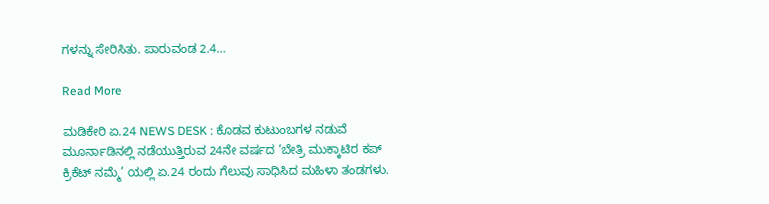ಗಳನ್ನು ಸೇರಿಸಿತು. ಪಾರುವಂಡ 2.4…

Read More

ಮಡಿಕೇರಿ ಏ.24 NEWS DESK : ಕೊಡವ ಕುಟುಂಬಗಳ ನಡುವೆ ಮೂರ್ನಾಡಿನಲ್ಲಿ ನಡೆಯುತ್ತಿರುವ 24ನೇ ವರ್ಷದ ‘ಬೇತ್ರಿ ಮುಕ್ಕಾಟಿರ ಕಪ್ ಕ್ರಿಕೆಟ್ ನಮ್ಮೆ’ ಯಲ್ಲಿ ಏ.24 ರಂದು ಗೆಲುವು ಸಾಧಿಸಿದ ಮಹಿಳಾ ತಂಡಗಳು.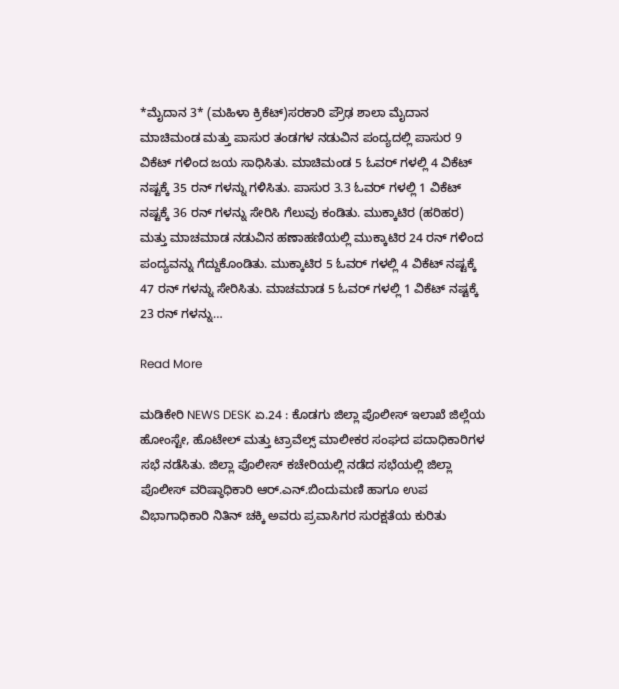*ಮೈದಾನ 3* (ಮಹಿಳಾ ಕ್ರಿಕೆಟ್)ಸರಕಾರಿ ಪ್ರೌಢ ಶಾಲಾ ಮೈದಾನ ಮಾಚಿಮಂಡ ಮತ್ತು ಪಾಸುರ ತಂಡಗಳ ನಡುವಿನ ಪಂದ್ಯದಲ್ಲಿ ಪಾಸುರ 9 ವಿಕೆಟ್ ಗಳಿಂದ ಜಯ ಸಾಧಿಸಿತು. ಮಾಚಿಮಂಡ 5 ಓವರ್ ಗಳಲ್ಲಿ 4 ವಿಕೆಟ್ ನಷ್ಟಕ್ಕೆ 35 ರನ್ ಗಳನ್ನು ಗಳಿಸಿತು. ಪಾಸುರ 3.3 ಓವರ್ ಗಳಲ್ಲಿ 1 ವಿಕೆಟ್ ನಷ್ಟಕ್ಕೆ 36 ರನ್ ಗಳನ್ನು ಸೇರಿಸಿ ಗೆಲುವು ಕಂಡಿತು. ಮುಕ್ಕಾಟಿರ (ಹರಿಹರ) ಮತ್ತು ಮಾಚಮಾಡ ನಡುವಿನ ಹಣಾಹಣಿಯಲ್ಲಿ ಮುಕ್ಕಾಟಿರ 24 ರನ್ ಗಳಿಂದ ಪಂದ್ಯವನ್ನು ಗೆದ್ದುಕೊಂಡಿತು. ಮುಕ್ಕಾಟಿರ 5 ಓವರ್ ಗಳಲ್ಲಿ 4 ವಿಕೆಟ್ ನಷ್ಟಕ್ಕೆ 47 ರನ್ ಗಳನ್ನು ಸೇರಿಸಿತು. ಮಾಚಮಾಡ 5 ಓವರ್ ಗಳಲ್ಲಿ 1 ವಿಕೆಟ್ ನಷ್ಟಕ್ಕೆ 23 ರನ್ ಗಳನ್ನು…

Read More

ಮಡಿಕೇರಿ NEWS DESK ಏ.24 : ಕೊಡಗು ಜಿಲ್ಲಾ ಪೊಲೀಸ್ ಇಲಾಖೆ ಜಿಲ್ಲೆಯ ಹೋಂಸ್ಟೇ, ಹೊಟೇಲ್ ಮತ್ತು ಟ್ರಾವೆಲ್ಸ್ ಮಾಲೀಕರ ಸಂಘದ ಪದಾಧಿಕಾರಿಗಳ ಸಭೆ ನಡೆಸಿತು. ಜಿಲ್ಲಾ ಪೊಲೀಸ್ ಕಚೇರಿಯಲ್ಲಿ ನಡೆದ ಸಭೆಯಲ್ಲಿ ಜಿಲ್ಲಾ ಪೊಲೀಸ್ ವರಿಷ್ಠಾಧಿಕಾರಿ ಆರ್.ಎನ್.ಬಿಂದುಮಣಿ ಹಾಗೂ ಉಪ ವಿಭಾಗಾಧಿಕಾರಿ ನಿತಿನ್ ಚಕ್ಕಿ ಅವರು ಪ್ರವಾಸಿಗರ ಸುರಕ್ಷತೆಯ ಕುರಿತು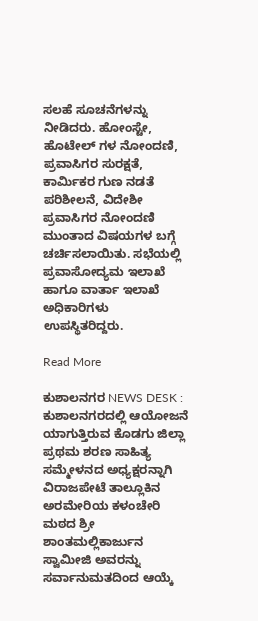ಸಲಹೆ ಸೂಚನೆಗಳನ್ನು ನೀಡಿದರು. ಹೋಂಸ್ಟೇ, ಹೊಟೇಲ್ ಗಳ ನೋಂದಣಿ, ಪ್ರವಾಸಿಗರ ಸುರಕ್ಷತೆ, ಕಾರ್ಮಿಕರ ಗುಣ ನಡತೆ ಪರಿಶೀಲನೆ, ವಿದೇಶೀ ಪ್ರವಾಸಿಗರ ನೋಂದಣಿ ಮುಂತಾದ ವಿಷಯಗಳ ಬಗ್ಗೆ ಚರ್ಚಿಸಲಾಯಿತು. ಸಭೆಯಲ್ಲಿ ಪ್ರವಾಸೋದ್ಯಮ ಇಲಾಖೆ ಹಾಗೂ ವಾರ್ತಾ ಇಲಾಖೆ ಅಧಿಕಾರಿಗಳು ಉಪಸ್ಥಿತರಿದ್ದರು.

Read More

ಕುಶಾಲನಗರ NEWS DESK : ಕುಶಾಲನಗರದಲ್ಲಿ ಆಯೋಜನೆ ಯಾಗುತ್ತಿರುವ ಕೊಡಗು ಜಿಲ್ಲಾ ಪ್ರಥಮ ಶರಣ ಸಾಹಿತ್ಯ ಸಮ್ಮೇಳನದ ಅಧ್ಯಕ್ಷರನ್ನಾಗಿ ವಿರಾಜಪೇಟೆ ತಾಲ್ಲೂಕಿನ ಅರಮೇರಿಯ ಕಳಂಚೇರಿ ಮಠದ ಶ್ರೀ ಶಾಂತಮಲ್ಲಿಕಾರ್ಜುನ ಸ್ವಾಮೀಜಿ ಅವರನ್ನು ಸರ್ವಾನುಮತದಿಂದ ಆಯ್ಕೆ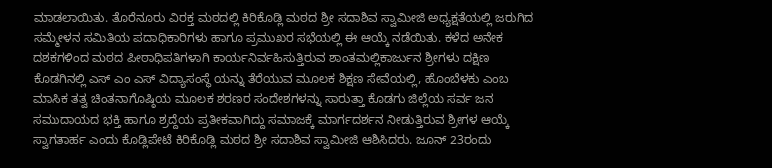ಮಾಡಲಾಯಿತು. ತೊರೆನೂರು ವಿರಕ್ತ ಮಠದಲ್ಲಿ ಕಿರಿಕೊಡ್ಲಿ ಮಠದ ಶ್ರೀ ಸದಾಶಿವ ಸ್ವಾಮೀಜಿ ಅಧ್ಯಕ್ಷತೆಯಲ್ಲಿ ಜರುಗಿದ ಸಮ್ಮೇಳನ ಸಮಿತಿಯ ಪದಾಧಿಕಾರಿಗಳು ಹಾಗೂ ಪ್ರಮುಖರ ಸಭೆಯಲ್ಲಿ ಈ ಆಯ್ಕೆ ನಡೆಯಿತು. ಕಳೆದ ಅನೇಕ ದಶಕಗಳಿಂದ ಮಠದ ಪೀಠಾಧಿಪತಿಗಳಾಗಿ ಕಾರ್ಯನಿರ್ವಹಿಸುತ್ತಿರುವ ಶಾಂತಮಲ್ಲಿಕಾರ್ಜುನ ಶ್ರೀಗಳು ದಕ್ಷಿಣ ಕೊಡಗಿನಲ್ಲಿ ಎಸ್ ಎಂ ಎಸ್ ವಿದ್ಯಾಸಂಸ್ಥೆ ಯನ್ನು ತೆರೆಯುವ ಮೂಲಕ ಶಿಕ್ಷಣ ಸೇವೆಯಲ್ಲಿ, ಹೊಂಬೆಳಕು ಎಂಬ ಮಾಸಿಕ ತತ್ವ ಚಿಂತನಾಗೊಷ್ಠಿಯ ಮೂಲಕ ಶರಣರ ಸಂದೇಶಗಳನ್ನು ಸಾರುತ್ತಾ ಕೊಡಗು ಜಿಲ್ಲೆಯ ಸರ್ವ ಜನ ಸಮುದಾಯದ ಭಕ್ತಿ ಹಾಗೂ ಶ್ರದ್ದೆಯ ಪ್ರತೀಕವಾಗಿದ್ದು ಸಮಾಜಕ್ಕೆ ಮಾರ್ಗದರ್ಶನ ನೀಡುತ್ತಿರುವ ಶ್ರೀಗಳ ಆಯ್ಕೆ ಸ್ವಾಗತಾರ್ಹ ಎಂದು ಕೊಡ್ಲಿಪೇಟೆ ಕಿರಿಕೊಡ್ಲಿ ಮಠದ ಶ್ರೀ ಸದಾಶಿವ ಸ್ವಾಮೀಜಿ ಆಶಿಸಿದರು. ಜೂನ್ 23ರಂದು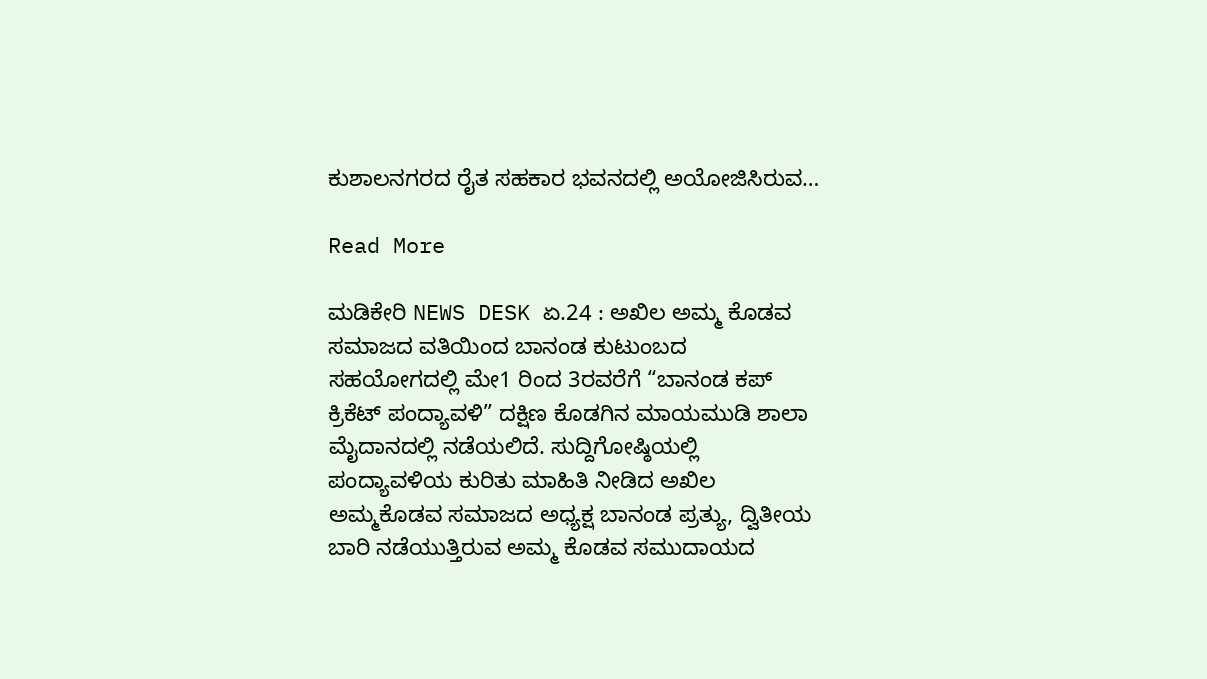ಕುಶಾಲನಗರದ ರೈತ ಸಹಕಾರ ಭವನದಲ್ಲಿ ಅಯೋಜಿಸಿರುವ…

Read More

ಮಡಿಕೇರಿ NEWS DESK ಏ.24 : ಅಖಿಲ ಅಮ್ಮ ಕೊಡವ ಸಮಾಜದ ವತಿಯಿಂದ ಬಾನಂಡ ಕುಟುಂಬದ ಸಹಯೋಗದಲ್ಲಿ ಮೇ1 ರಿಂದ 3ರವರೆಗೆ “ಬಾನಂಡ ಕಪ್ ಕ್ರಿಕೆಟ್ ಪಂದ್ಯಾವಳಿ” ದಕ್ಷಿಣ ಕೊಡಗಿನ ಮಾಯಮುಡಿ ಶಾಲಾ ಮೈದಾನದಲ್ಲಿ ನಡೆಯಲಿದೆ. ಸುದ್ದಿಗೋಷ್ಠಿಯಲ್ಲಿ ಪಂದ್ಯಾವಳಿಯ ಕುರಿತು ಮಾಹಿತಿ ನೀಡಿದ ಅಖಿಲ ಅಮ್ಮಕೊಡವ ಸಮಾಜದ ಅಧ್ಯಕ್ಷ ಬಾನಂಡ ಪ್ರತ್ಯು, ದ್ವಿತೀಯ ಬಾರಿ ನಡೆಯುತ್ತಿರುವ ಅಮ್ಮ ಕೊಡವ ಸಮುದಾಯದ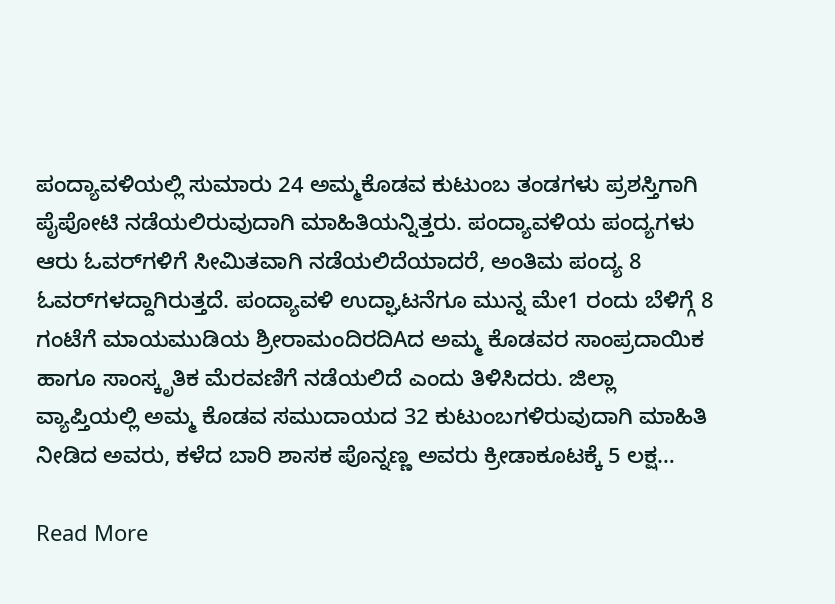ಪಂದ್ಯಾವಳಿಯಲ್ಲಿ ಸುಮಾರು 24 ಅಮ್ಮಕೊಡವ ಕುಟುಂಬ ತಂಡಗಳು ಪ್ರಶಸ್ತಿಗಾಗಿ ಪೈಪೋಟಿ ನಡೆಯಲಿರುವುದಾಗಿ ಮಾಹಿತಿಯನ್ನಿತ್ತರು. ಪಂದ್ಯಾವಳಿಯ ಪಂದ್ಯಗಳು ಆರು ಓವರ್‌ಗಳಿಗೆ ಸೀಮಿತವಾಗಿ ನಡೆಯಲಿದೆಯಾದರೆ, ಅಂತಿಮ ಪಂದ್ಯ 8 ಓವರ್‌ಗಳದ್ದಾಗಿರುತ್ತದೆ. ಪಂದ್ಯಾವಳಿ ಉದ್ಘಾಟನೆಗೂ ಮುನ್ನ ಮೇ1 ರಂದು ಬೆಳಿಗ್ಗೆ 8 ಗಂಟೆಗೆ ಮಾಯಮುಡಿಯ ಶ್ರೀರಾಮಂದಿರದಿAದ ಅಮ್ಮ ಕೊಡವರ ಸಾಂಪ್ರದಾಯಿಕ ಹಾಗೂ ಸಾಂಸ್ಕೃತಿಕ ಮೆರವಣಿಗೆ ನಡೆಯಲಿದೆ ಎಂದು ತಿಳಿಸಿದರು. ಜಿಲ್ಲಾ ವ್ಯಾಪ್ತಿಯಲ್ಲಿ ಅಮ್ಮ ಕೊಡವ ಸಮುದಾಯದ 32 ಕುಟುಂಬಗಳಿರುವುದಾಗಿ ಮಾಹಿತಿ ನೀಡಿದ ಅವರು, ಕಳೆದ ಬಾರಿ ಶಾಸಕ ಪೊನ್ನಣ್ಣ ಅವರು ಕ್ರೀಡಾಕೂಟಕ್ಕೆ 5 ಲಕ್ಷ…

Read More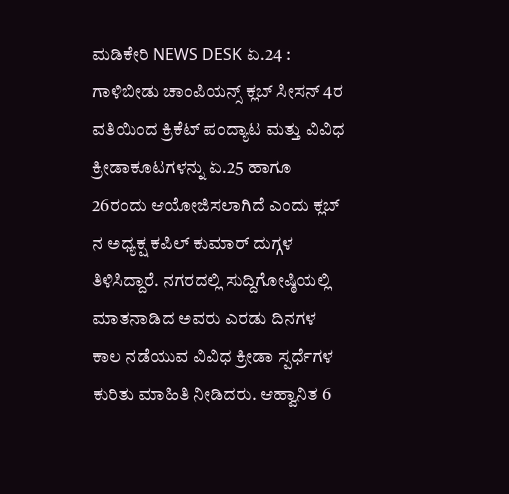ಮಡಿಕೇರಿ NEWS DESK ಏ.24 : ಗಾಳಿಬೀಡು ಚಾಂಪಿಯನ್ಸ್ ಕ್ಲಬ್ ಸೀಸನ್ 4ರ ವತಿಯಿಂದ ಕ್ರಿಕೆಟ್ ಪಂದ್ಯಾಟ ಮತ್ತು ವಿವಿಧ ಕ್ರೀಡಾಕೂಟಗಳನ್ನು ಏ.25 ಹಾಗೂ 26ರಂದು ಆಯೋಜಿಸಲಾಗಿದೆ ಎಂದು ಕ್ಲಬ್ ನ ಅಧ್ಯಕ್ಷ ಕಪಿಲ್ ಕುಮಾರ್ ದುಗ್ಗಳ ತಿಳಿಸಿದ್ದಾರೆ. ನಗರದಲ್ಲಿ ಸುದ್ದಿಗೋಷ್ಠಿಯಲ್ಲಿ ಮಾತನಾಡಿದ ಅವರು ಎರಡು ದಿನಗಳ ಕಾಲ ನಡೆಯುವ ವಿವಿಧ ಕ್ರೀಡಾ ಸ್ಪರ್ಧೆಗಳ ಕುರಿತು ಮಾಹಿತಿ ನೀಡಿದರು. ಆಹ್ವಾನಿತ 6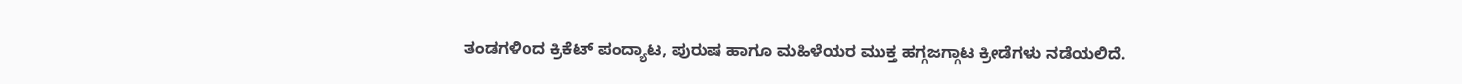ತಂಡಗಳಿoದ ಕ್ರಿಕೆಟ್ ಪಂದ್ಯಾಟ, ಪುರುಷ ಹಾಗೂ ಮಹಿಳೆಯರ ಮುಕ್ತ ಹಗ್ಗಜಗ್ಗಾಟ ಕ್ರೀಡೆಗಳು ನಡೆಯಲಿದೆ.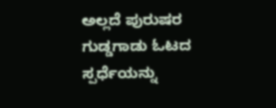ಅಲ್ಲದೆ ಪುರುಷರ ಗುಡ್ಡಗಾಡು ಓಟದ ಸ್ಪರ್ಧೆಯನ್ನು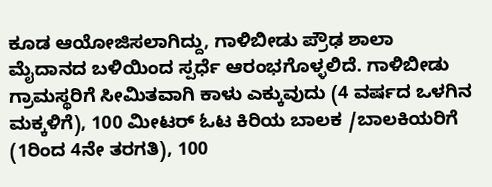ಕೂಡ ಆಯೋಜಿಸಲಾಗಿದ್ದು, ಗಾಳಿಬೀಡು ಪ್ರೌಢ ಶಾಲಾ ಮೈದಾನದ ಬಳಿಯಿಂದ ಸ್ಪರ್ಧೆ ಆರಂಭಗೊಳ್ಳಲಿದೆ. ಗಾಳಿಬೀಡು ಗ್ರಾಮಸ್ಥರಿಗೆ ಸೀಮಿತವಾಗಿ ಕಾಳು ಎಕ್ಕುವುದು (4 ವರ್ಷದ ಒಳಗಿನ ಮಕ್ಕಳಿಗೆ), 100 ಮೀಟರ್ ಓಟ ಕಿರಿಯ ಬಾಲಕ /ಬಾಲಕಿಯರಿಗೆ (1ರಿಂದ 4ನೇ ತರಗತಿ), 100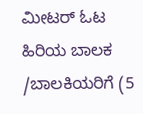ಮೀಟರ್ ಓಟ ಹಿರಿಯ ಬಾಲಕ /ಬಾಲಕಿಯರಿಗೆ (5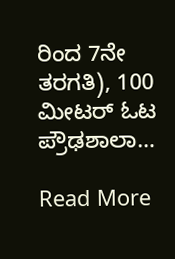ರಿಂದ 7ನೇ ತರಗತಿ), 100 ಮೀಟರ್ ಓಟ ಪ್ರೌಢಶಾಲಾ…

Read More